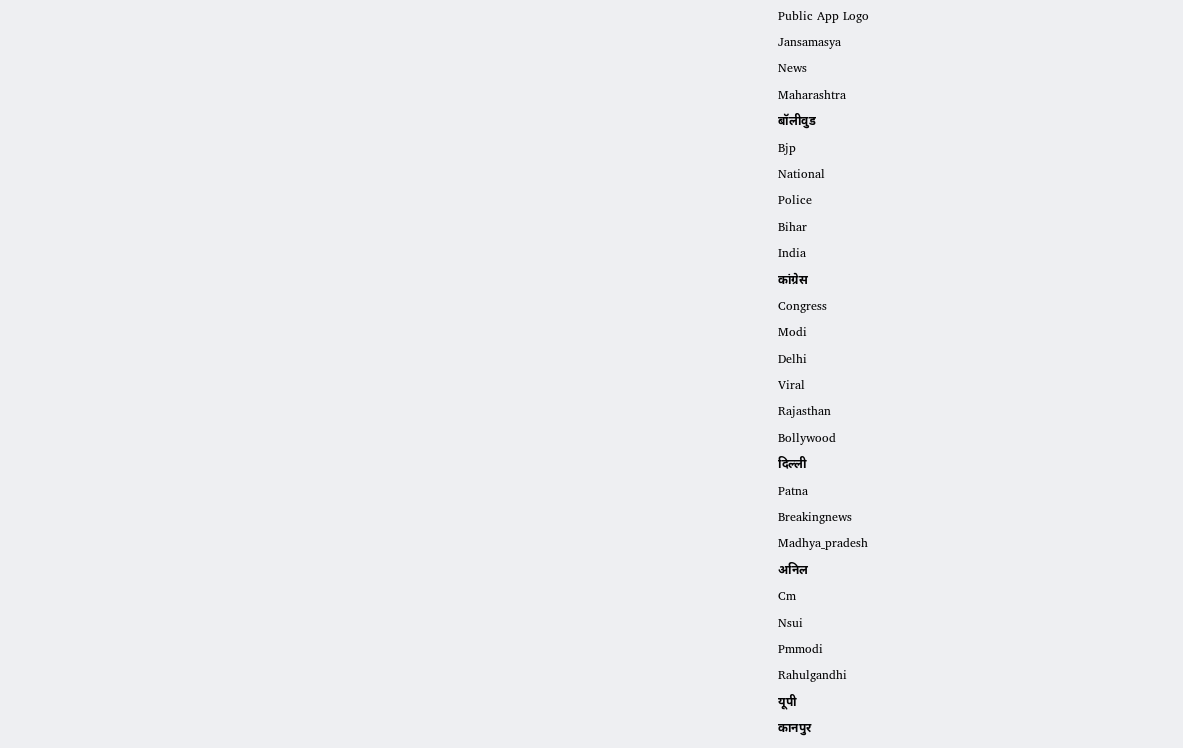Public App Logo
Jansamasya
News
Maharashtra
बॉलीवुड
Bjp
National
Police
Bihar
India
कांग्रेस
Congress
Modi
Delhi
Viral
Rajasthan
Bollywood
दिल्ली
Patna
Breakingnews
Madhya_pradesh
अनिल
Cm
Nsui
Pmmodi
Rahulgandhi
यूपी
कानपुर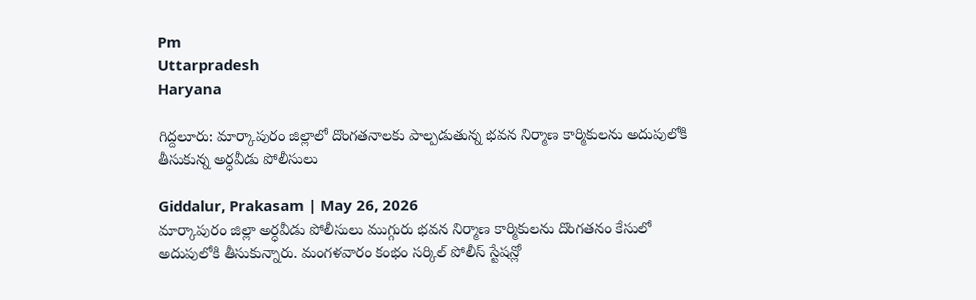Pm
Uttarpradesh
Haryana

గిద్దలూరు: మార్కాపురం జిల్లాలో దొంగతనాలకు పాల్పడుతున్న భవన నిర్మాణ కార్మికులను అదుపులోకి తీసుకున్న అర్ధవీడు పోలీసులు

Giddalur, Prakasam | May 26, 2026
మార్కాపురం జిల్లా అర్ధవీడు పోలీసులు ముగ్గురు భవన నిర్మాణ కార్మికులను దొంగతనం కేసులో అదుపులోకి తీసుకున్నారు. మంగళవారం కంభం సర్కిల్ పోలీస్ స్టేషన్లో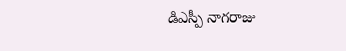డిఎస్పీ నాగరాజు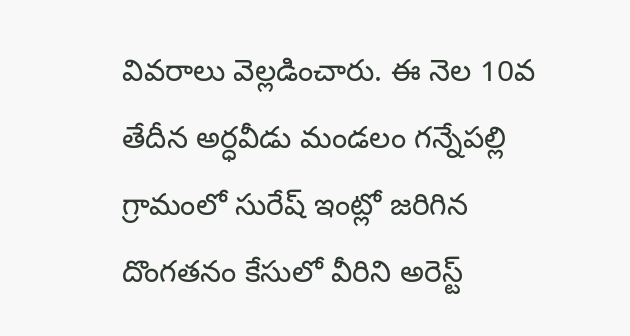వివరాలు వెల్లడించారు. ఈ నెల 10వ తేదీన అర్ధవీడు మండలం గన్నేపల్లి గ్రామంలో సురేష్ ఇంట్లో జరిగిన దొంగతనం కేసులో వీరిని అరెస్ట్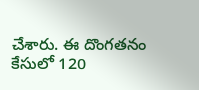చేశారు. ఈ దొంగతనం కేసులో 120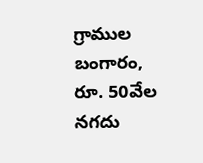గ్రాముల బంగారం, రూ. 50వేల నగదు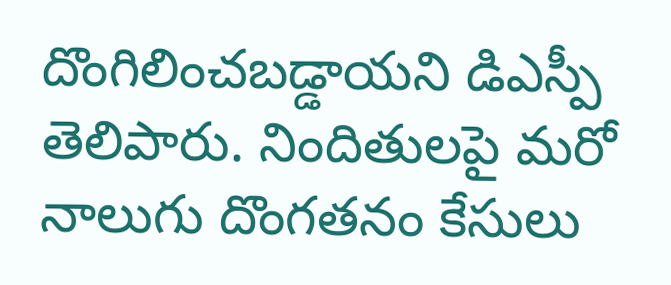దొంగిలించబడ్డాయని డిఎస్పీ తెలిపారు. నిందితులపై మరో నాలుగు దొంగతనం కేసులు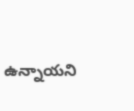ఉన్నాయని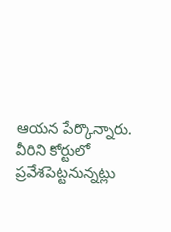ఆయన పేర్కొన్నారు. వీరిని కోర్టులో ప్రవేశపెట్టనున్నట్లు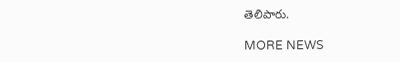తెలిపారు.

MORE NEWS